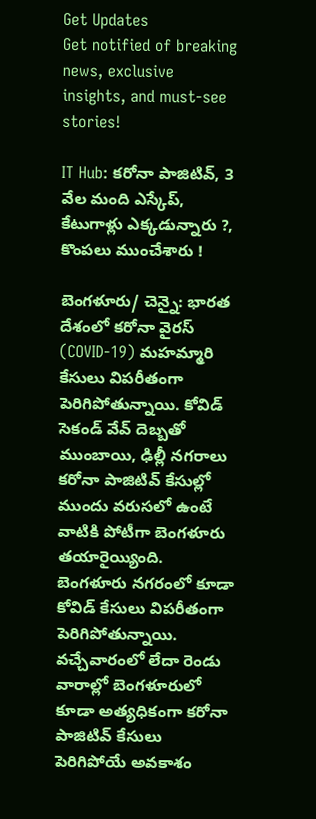Get Updates
Get notified of breaking news, exclusive insights, and must-see stories!

IT Hub: కరోనా పాజిటివ్, 3 వేల మంది ఎస్కేప్, కేటుగాళ్లు ఎక్కడున్నారు ?, కొంపలు ముంచేశారు !

బెంగళూరు/ చెన్నై: భారత దేశంలో కరోనా వైరస్ (COVID-19) మహమ్మారి కేసులు విపరీతంగా పెరిగిపోతున్నాయి. కోవిడ్ సెకండ్ వేవ్ దెబ్బతో ముంబాయి, ఢిల్లీ నగరాలు కరోనా పాజిటివ్ కేసుల్లో ముందు వరుసలో ఉంటే వాటికి పోటీగా బెంగళూరు తయారైయ్యింది. బెంగళూరు నగరంలో కూడా కోవిడ్ కేసులు విపరీతంగా పెరిగిపోతున్నాయి. వచ్చేవారంలో లేదా రెండు వారాల్లో బెంగళూరులో కూడా అత్యధికంగా కరోనా పాజిటివ్ కేసులు పెరిగిపోయే అవకాశం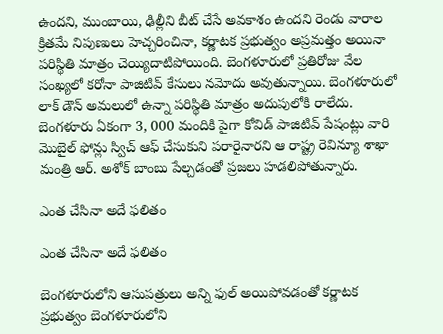ఉందని, ముంబాయి, ఢిల్లీని బీట్ చేసే అవకాశం ఉందని రెండు వారాల క్రితమే నిపుణులు హెచ్చరించినా, కర్ణాటక ప్రభుత్వం అప్రమత్తం అయినా పరిస్థితి మాత్రం చెయ్యిదాటిపోయింది. బెంగళూరులో ప్రతిరోజు వేల సంఖ్యలో కరోనా పాజిటివ్ కేసులు నమోదు అవుతున్నాయి. బెంగళూరులో లాక్ డౌన్ అమలులో ఉన్నా పరిస్థితి మాత్రం అదుపులోకి రాలేదు. బెంగళూరు ఏకంగా 3, 000 మందికి పైగా కోవిడ్ పాజిటివ్ పేషంట్లు వారి మొబైల్ ఫోన్లు స్విచ్ ఆఫ్ చేసుకుని పరారైనారని ఆ రాష్ట్ర రెవిన్యూ శాఖా మంత్రి ఆర్. అశోక్ బాంబు పేల్చడంతో ప్రజలు హడలిపోతున్నారు.

ఎంత చేసినా అదే ఫలితం

ఎంత చేసినా అదే ఫలితం

బెంగళూరులోని ఆసుపత్రులు అన్ని ఫుల్ అయిపోవడంతో కర్ణాటక ప్రభుత్వం బెంగళూరులోని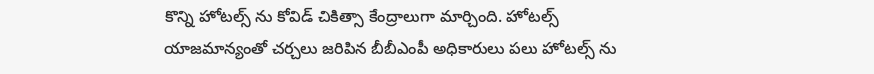కొన్ని హోటల్స్ ను కోవిడ్ చికిత్సా కేంద్రాలుగా మార్చింది. హోటల్స్ యాజమాన్యంతో చర్చలు జరిపిన బీబీఎంపీ అధికారులు పలు హోటల్స్ ను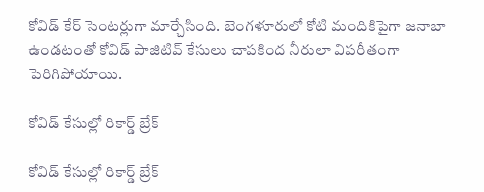కోవిడ్ కేర్ సెంటర్లుగా మార్చేసింది. బెంగళూరులో కోటి మందికిపైగా జనాబా ఉండటంతో కోవిడ్ పాజిటివ్ కేసులు చాపకింద నీరులా విపరీతంగా పెరిగిపోయాయి.

కోవిడ్ కేసుల్లో రికార్డ్ బ్రేక్

కోవిడ్ కేసుల్లో రికార్డ్ బ్రేక్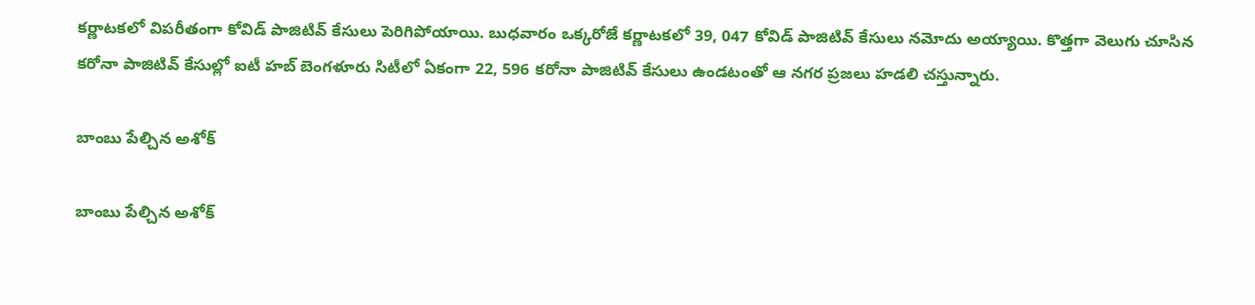కర్ణాటకలో విపరీతంగా కోవిడ్ పాజిటివ్ కేసులు పెరిగిపోయాయి. బుధవారం ఒక్కరోజే కర్ణాటకలో 39, 047 కోవిడ్ పాజిటివ్ కేసులు నమోదు అయ్యాయి. కొత్తగా వెలుగు చూసిన కరోనా పాజిటివ్ కేసుల్లో ఐటీ హబ్ బెంగళూరు సిటీలో ఏకంగా 22, 596 కరోనా పాజిటివ్ కేసులు ఉండటంతో ఆ నగర ప్రజలు హడలి చస్తున్నారు.

బాంబు పేల్చిన అశోక్

బాంబు పేల్చిన అశోక్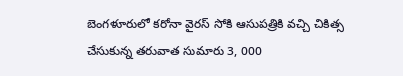బెంగళూరులో కరోనా వైరస్ సోకి ఆసుపత్రికి వచ్చి చికిత్స చేసుకున్న తరువాత సుమారు 3, 000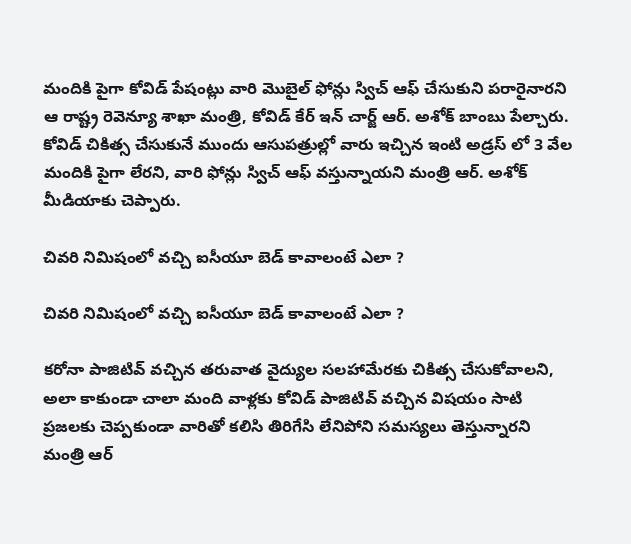మందికి పైగా కోవిడ్ పేషంట్లు వారి మొబైల్ ఫోన్లు స్విచ్ ఆఫ్ చేసుకుని పరారైనారని ఆ రాష్ట్ర రెవెన్యూ శాఖా మంత్రి, కోవిడ్ కేర్ ఇన్ చార్జ్ ఆర్. అశోక్ బాంబు పేల్చారు. కోవిడ్ చికిత్స చేసుకునే ముందు ఆసుపత్రుల్లో వారు ఇచ్చిన ఇంటి అడ్రస్ లో 3 వేల మందికి పైగా లేరని, వారి ఫోన్లు స్విచ్ ఆఫ్ వస్తున్నాయని మంత్రి ఆర్. అశోక్ మీడియాకు చెప్పారు.

చివరి నిమిషంలో వచ్చి ఐసీయూ బెడ్ కావాలంటే ఎలా ?

చివరి నిమిషంలో వచ్చి ఐసీయూ బెడ్ కావాలంటే ఎలా ?

కరోనా పాజిటివ్ వచ్చిన తరువాత వైద్యుల సలహామేరకు చికిత్స చేసుకోవాలని, అలా కాకుండా చాలా మంది వాళ్లకు కోవిడ్ పాజిటివ్ వచ్చిన విషయం సాటి ప్రజలకు చెప్పకుండా వారితో కలిసి తిరిగేసి లేనిపోని సమస్యలు తెస్తున్నారని మంత్రి ఆర్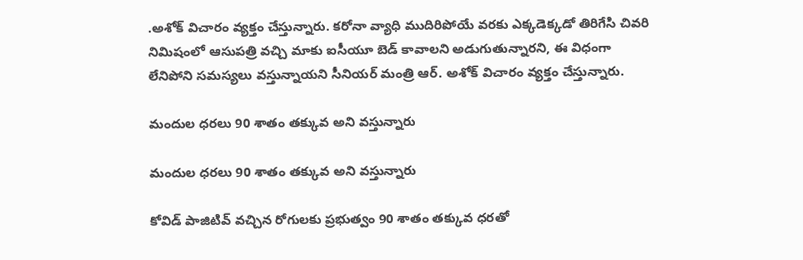.అశోక్ విచారం వ్యక్తం చేస్తున్నారు. కరోనా వ్యాధి ముదిరిపోయే వరకు ఎక్కడెక్కడో తిరిగేసి చివరి నిమిషంలో ఆసుపత్రి వచ్చి మాకు ఐసీయూ బెడ్ కావాలని అడుగుతున్నారని, ఈ విధంగా లేనిపోని సమస్యలు వస్తున్నాయని సీనియర్ మంత్రి ఆర్. అశోక్ విచారం వ్యక్తం చేస్తున్నారు.

మందుల ధరలు 90 శాతం తక్కువ అని వస్తున్నారు

మందుల ధరలు 90 శాతం తక్కువ అని వస్తున్నారు

కోవిడ్ పాజిటివ్ వచ్చిన రోగులకు ప్రభుత్వం 90 శాతం తక్కువ ధరతో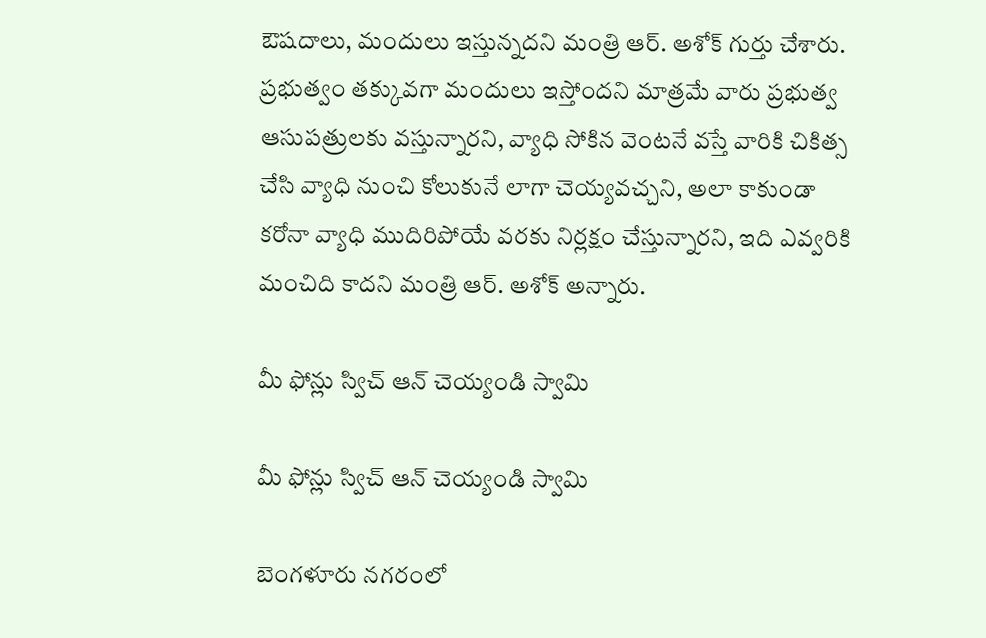ఔషదాలు, మందులు ఇస్తున్నదని మంత్రి ఆర్. అశోక్ గుర్తు చేశారు. ప్రభుత్వం తక్కువగా మందులు ఇస్తోందని మాత్రమే వారు ప్రభుత్వ ఆసుపత్రులకు వస్తున్నారని, వ్యాధి సోకిన వెంటనే వస్తే వారికి చికిత్స చేసి వ్యాధి నుంచి కోలుకునే లాగా చెయ్యవచ్చని, అలా కాకుండా కరోనా వ్యాధి ముదిరిపోయే వరకు నిర్లక్షం చేస్తున్నారని, ఇది ఎవ్వరికి మంచిది కాదని మంత్రి ఆర్. అశోక్ అన్నారు.

మీ ఫోన్లు స్విచ్ ఆన్ చెయ్యండి స్వామి

మీ ఫోన్లు స్విచ్ ఆన్ చెయ్యండి స్వామి

బెంగళూరు నగరంలో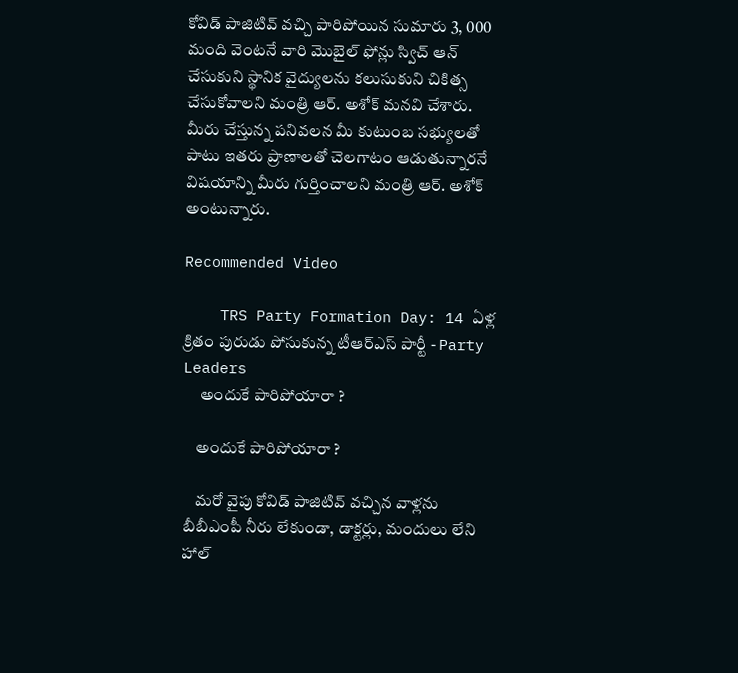కోవిడ్ పాజిటివ్ వచ్చి పారిపోయిన సుమారు 3, 000 మంది వెంటనే వారి మొబైల్ ఫోన్లు స్విచ్ ఆన్ చేసుకుని స్థానిక వైద్యులను కలుసుకుని చికిత్స చేసుకోవాలని మంత్రి ఆర్. అశోక్ మనవి చేశారు. మీరు చేస్తున్న పనివలన మీ కుటుంబ సభ్యులతో పాటు ఇతరు ప్రాణాలతో చెలగాటం ఆడుతున్నారనే విషయాన్ని మీరు గుర్తించాలని మంత్రి ఆర్. అశోక్ అంటున్నారు.

Recommended Video

    TRS Party Formation Day: 14 ఏళ్ల క్రితం పురుడు పోసుకున్న టీఆర్ఎస్ పార్టీ - Party Leaders
     అందుకే పారిపోయారా ?

    అందుకే పారిపోయారా ?

    మరో వైపు కోవిడ్ పాజిటివ్ వచ్చిన వాళ్లను బీబీఎంపీ నీరు లేకుండా, డాక్టర్లు, మందులు లేని హాల్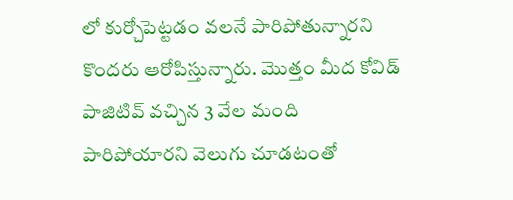లో కుర్చోపెట్టడం వలనే పారిపోతున్నారని కొందరు ఆరోపిస్తున్నారు. మొత్తం మీద కోవిడ్ పాజిటివ్ వచ్చిన 3 వేల మంది పారిపోయారని వెలుగు చూడటంతో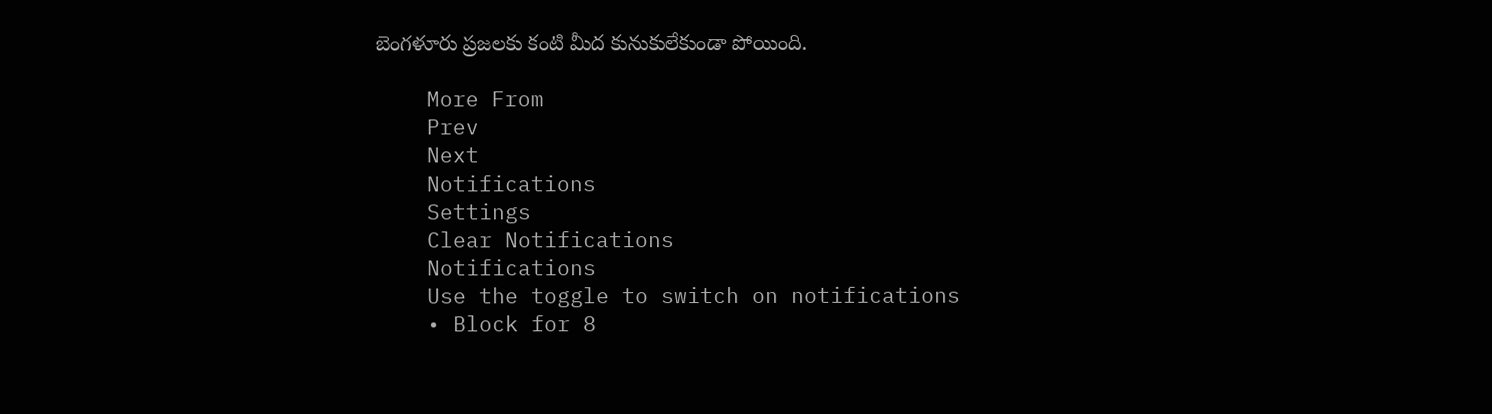బెంగళూరు ప్రజలకు కంటి మీద కునుకులేకుండా పోయింది.

    More From
    Prev
    Next
    Notifications
    Settings
    Clear Notifications
    Notifications
    Use the toggle to switch on notifications
    • Block for 8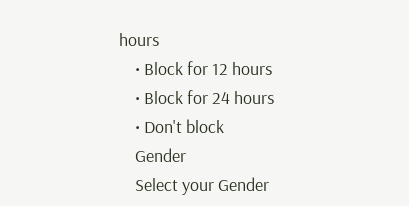hours
    • Block for 12 hours
    • Block for 24 hours
    • Don't block
    Gender
    Select your Gender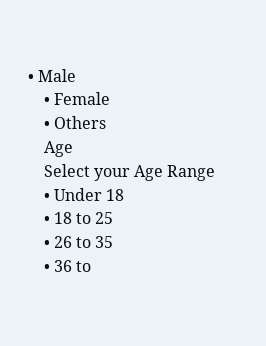• Male
    • Female
    • Others
    Age
    Select your Age Range
    • Under 18
    • 18 to 25
    • 26 to 35
    • 36 to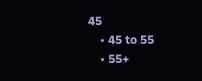45
    • 45 to 55
    • 55+